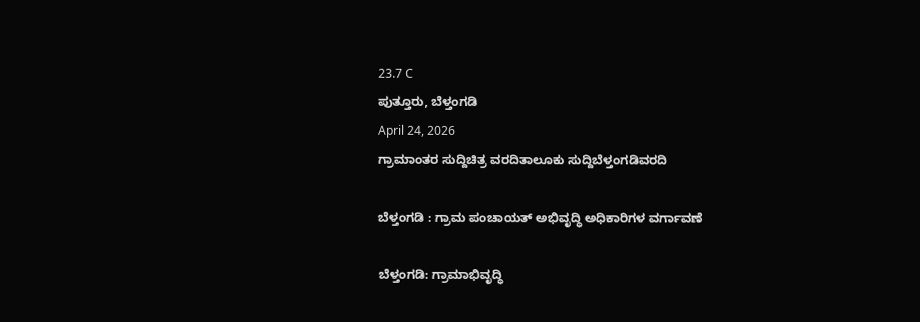23.7 C
ಪುತ್ತೂರು, ಬೆಳ್ತಂಗಡಿ
April 24, 2026
ಗ್ರಾಮಾಂತರ ಸುದ್ದಿಚಿತ್ರ ವರದಿತಾಲೂಕು ಸುದ್ದಿಬೆಳ್ತಂಗಡಿವರದಿ

ಬೆಳ್ತಂಗಡಿ : ಗ್ರಾಮ ಪಂಚಾಯತ್ ಅಭಿವೃದ್ಧಿ ಅಧಿಕಾರಿಗಳ ವರ್ಗಾವಣೆ

ಬೆಳ್ತಂಗಡಿ: ಗ್ರಾಮಾಭಿವೃದ್ಧಿ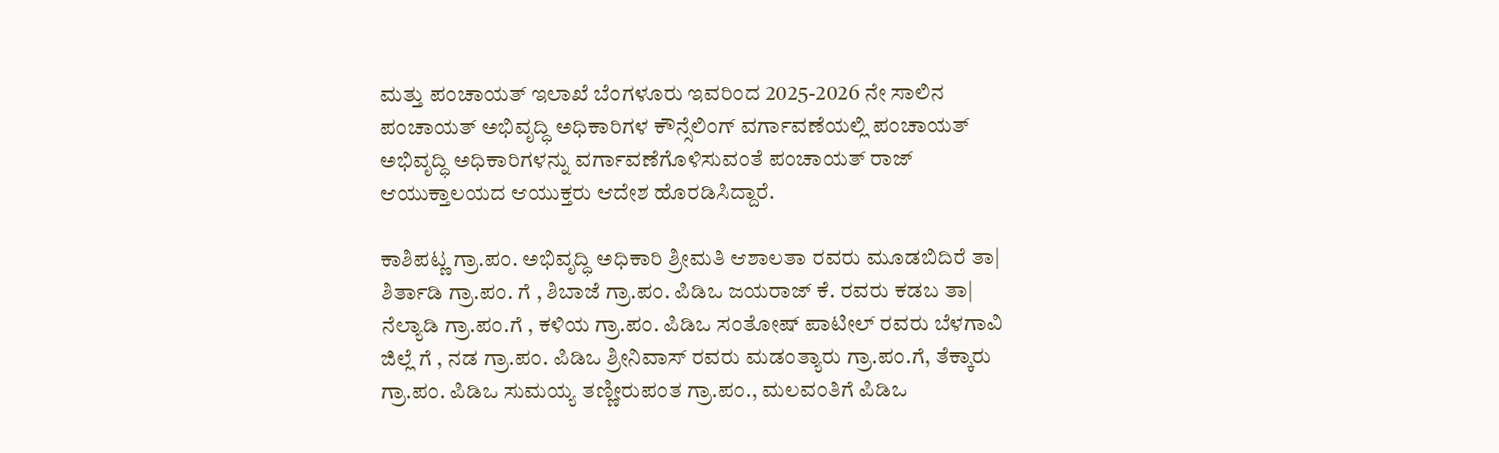ಮತ್ತು ಪಂಚಾಯತ್ ಇಲಾಖೆ ಬೆಂಗಳೂರು ಇವರಿಂದ 2025-2026 ನೇ ಸಾಲಿನ ಪಂಚಾಯತ್ ಅಭಿವೃದ್ಧಿ ಅಧಿಕಾರಿಗಳ ಕೌನ್ಸೆಲಿಂಗ್ ವರ್ಗಾವಣೆಯಲ್ಲಿ ಪಂಚಾಯತ್ ಅಭಿವೃದ್ಧಿ ಅಧಿಕಾರಿಗಳನ್ನು ವರ್ಗಾವಣೆಗೊಳಿಸುವಂತೆ ಪಂಚಾಯತ್ ರಾಜ್ ಆಯುಕ್ತಾಲಯದ ಆಯುಕ್ತರು ಆದೇಶ ಹೊರಡಿಸಿದ್ದಾರೆ.

ಕಾಶಿಪಟ್ಣ ಗ್ರಾ.ಪಂ. ಅಭಿವೃದ್ಧಿ ಅಧಿಕಾರಿ ಶ್ರೀಮತಿ ಆಶಾಲತಾ ರವರು ಮೂಡಬಿದಿರೆ ತಾ| ಶಿರ್ತಾಡಿ ಗ್ರಾ.ಪಂ. ಗೆ , ಶಿಬಾಜೆ ಗ್ರಾ.ಪಂ. ಪಿಡಿಒ ಜಯರಾಜ್ ಕೆ. ರವರು ಕಡಬ ತಾ| ನೆಲ್ಯಾಡಿ ಗ್ರಾ.ಪಂ.ಗೆ , ಕಳಿಯ ಗ್ರಾ.ಪಂ. ಪಿಡಿಒ ಸಂತೋಷ್ ಪಾಟೀಲ್ ರವರು ಬೆಳಗಾವಿ ಜಿಲ್ಲೆ ಗೆ , ನಡ ಗ್ರಾ.ಪಂ. ಪಿಡಿಒ ಶ್ರೀನಿವಾಸ್ ರವರು ಮಡಂತ್ಯಾರು ಗ್ರಾ.ಪಂ.ಗೆ, ತೆಕ್ಕಾರು ಗ್ರಾ.ಪಂ. ಪಿಡಿಒ ಸುಮಯ್ಯ ತಣ್ಣೀರುಪಂತ ಗ್ರಾ.ಪಂ., ಮಲವಂತಿಗೆ ಪಿಡಿಒ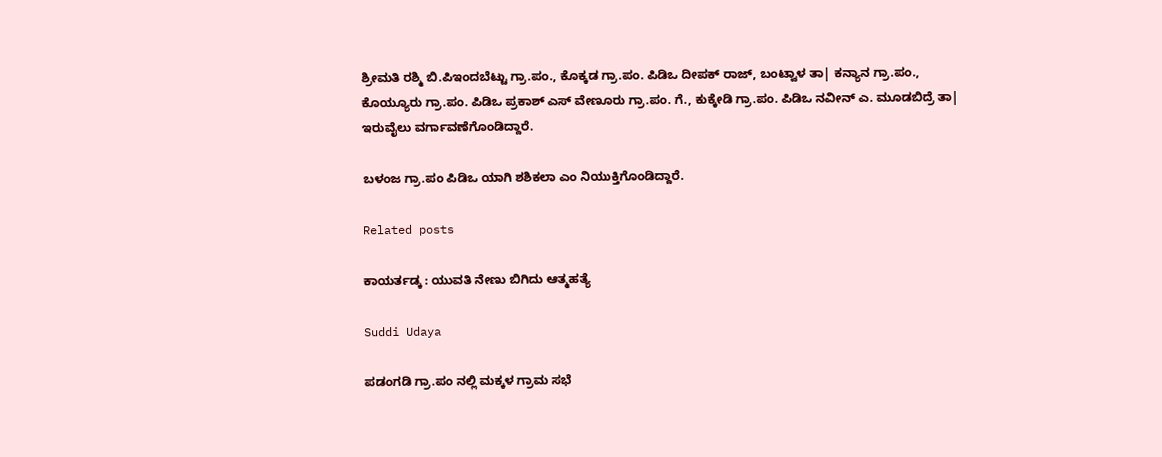ಶ್ರೀಮತಿ ರಶ್ಮಿ ಬಿ.ಪಿಇಂದಬೆಟ್ಟು ಗ್ರಾ.ಪಂ., ಕೊಕ್ಕಡ ಗ್ರಾ.ಪಂ. ಪಿಡಿಒ ದೀಪಕ್ ರಾಜ್, ಬಂಟ್ವಾಳ ತಾ| ಕನ್ಯಾನ ಗ್ರಾ.ಪಂ., ಕೊಯ್ಯೂರು ಗ್ರಾ.ಪಂ. ಪಿಡಿಒ ಪ್ರಕಾಶ್ ಎಸ್ ವೇಣೂರು ಗ್ರಾ.ಪಂ. ಗೆ., ಕುಕ್ಕೇಡಿ ಗ್ರಾ.ಪಂ. ಪಿಡಿಒ ನವೀನ್ ಎ. ಮೂಡಬಿದ್ರೆ ತಾ| ಇರುವೈಲು ವರ್ಗಾವಣೆಗೊಂಡಿದ್ದಾರೆ.

ಬಳಂಜ ಗ್ರಾ.ಪಂ ಪಿಡಿಒ ಯಾಗಿ ಶಶಿಕಲಾ ಎಂ ನಿಯುಕ್ತಿಗೊಂಡಿದ್ದಾರೆ.

Related posts

ಕಾಯರ್ತಡ್ಕ : ಯುವತಿ ನೇಣು ಬಿಗಿದು ಆತ್ಮಹತ್ಯೆ

Suddi Udaya

ಪಡಂಗಡಿ ಗ್ರಾ.ಪಂ ನಲ್ಲಿ ಮಕ್ಕಳ ಗ್ರಾಮ ಸಭೆ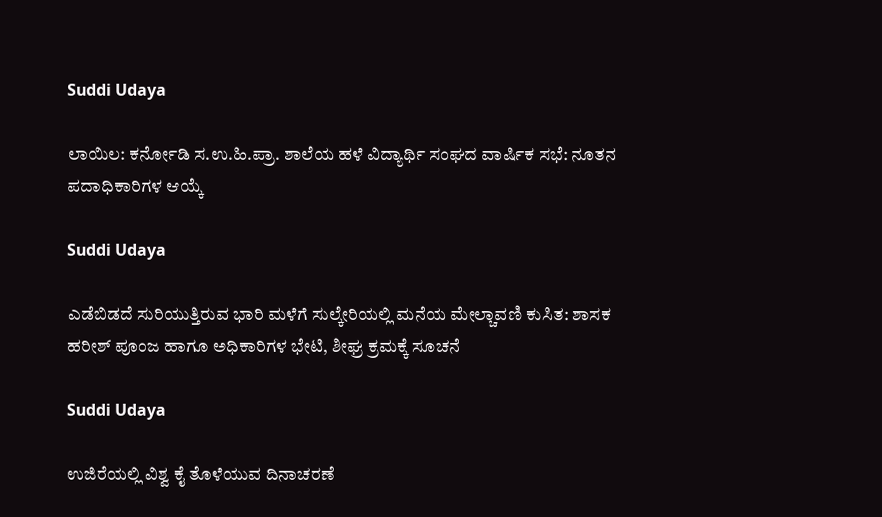Suddi Udaya

ಲಾಯಿಲ: ಕರ್ನೋಡಿ ಸ.ಉ.ಹಿ.ಪ್ರಾ. ಶಾಲೆಯ ಹಳೆ ವಿದ್ಯಾರ್ಥಿ ಸಂಘದ ವಾರ್ಷಿಕ ಸಭೆ: ನೂತನ ಪದಾಧಿಕಾರಿಗಳ ಆಯ್ಕೆ

Suddi Udaya

ಎಡೆಬಿಡದೆ ಸುರಿಯುತ್ತಿರುವ ಭಾರಿ ಮಳೆಗೆ ಸುಲ್ಕೇರಿಯಲ್ಲಿ ಮನೆಯ ಮೇಲ್ಚಾವಣಿ ಕುಸಿತ: ಶಾಸಕ ಹರೀಶ್ ಪೂಂಜ ಹಾಗೂ ಅಧಿಕಾರಿಗಳ ಭೇಟಿ, ಶೀಘ್ರ ಕ್ರಮಕ್ಕೆ ಸೂಚನೆ

Suddi Udaya

ಉಜಿರೆಯಲ್ಲಿ ವಿಶ್ವ ಕೈ ತೊಳೆಯುವ ದಿನಾಚರಣೆ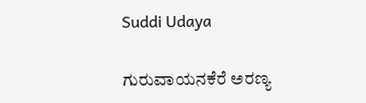Suddi Udaya

ಗುರುವಾಯನಕೆರೆ ಅರಣ್ಯ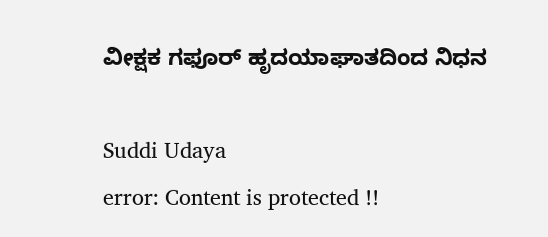ವೀಕ್ಷಕ ಗಫೂರ್ ಹೃದಯಾಘಾತದಿಂದ ನಿಧನ

Suddi Udaya
error: Content is protected !!